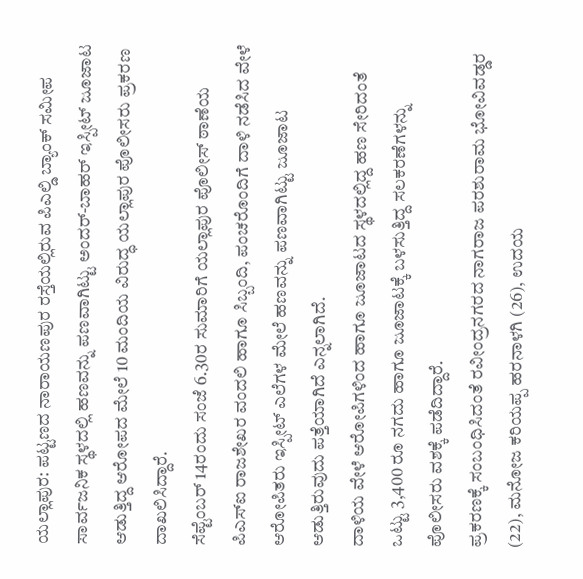ಯಲ್ಲಾಪುರ: ಪಟ್ಟಣದ ನಾರಾಯಣಪುರ ರಸ್ತೆಯಲ್ಲಿರುವ ಪಿಎಲ್ಡಿ ಬ್ಯಾಂಕ್ ಸಮೀಪ ಸಾರ್ವಜನಿಕ ಸ್ಥಳದಲ್ಲಿ ಹಣವನ್ನು ಪಣವಾಗಿಟ್ಟು ಅಂದರ್-ಬಾಹರ್ ಇಸ್ಪೀಟ್ ಜೂಜಾಟ ಆಡುತ್ತಿದ್ದ ಆರೋಪದ ಮೇಲೆ 10 ಮಂದಿಯ ವಿರುದ್ಧ ಯಲ್ಲಾಪುರ ಪೊಲೀಸರು ಪ್ರಕರಣ ದಾಖಲಿಸಿದ್ದಾರೆ.
ಸೆಪ್ಟೆಂಬರ್ 14ರಂದು ಸಂಜೆ 6.30ರ ಸುಮಾರಿಗೆ ಯಲ್ಲಾಪುರ ಪೊಲೀಸ್ ಠಾಣೆಯ ಪಿಎಸ್ಐ ರಾಜಶೇಖರ ವಂದಲಿ ಹಾಗೂ ಸಿಬ್ಬಂದಿ, ಪಂಚರೊಂದಿಗೆ ದಾಳಿ ನಡೆಸಿದ ವೇಳೆ ಆರೋಪಿತರು ಇಸ್ಪೀಟ್ ಎಲೆಗಳ ಮೇಲೆ ಹಣವನ್ನು ಪಣವಾಗಿಟ್ಟು ಜೂಜಾಟ ಆಡುತ್ತಿರುವುದು ಪತ್ತೆಯಾಗಿದೆ ಎನ್ನಲಾಗಿದೆ.
ದಾಳಿಯ ವೇಳೆ ಆರೋಪಿಗಳಿಂದ ಹಾಗೂ ಜೂಜಾಟದ ಸ್ಥಳದಲ್ಲಿದ್ದ ಹಣ ಸೇರಿದಂತೆ ಒಟ್ಟು 3,400 ರೂ ನಗದು ಹಾಗೂ ಜೂಜಾಟಕ್ಕೆ ಬಳಸುತ್ತಿದ್ದ ಸಲಕರಣೆಗಳನ್ನು ಪೊಲೀಸರು ವಶಕ್ಕೆ ಪಡೆದಿದ್ದಾರೆ.
ಪ್ರಕರಣಕ್ಕೆ ಸಂಬಂಧಿಸಿದಂತೆ ರವೀಂದ್ರನಗರದ ನಾಗರಾಜ ಪರಶುರಾಮ ಭೋವಿವಡ್ಡರ (22), ಮನೋಜ ಕರಿಯಪ್ಪ ಹರನಾಳಗಿ (26), ಉದಯ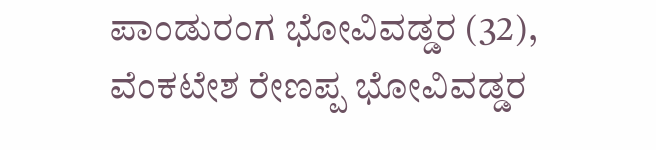ಪಾಂಡುರಂಗ ಭೋವಿವಡ್ಡರ (32), ವೆಂಕಟೇಶ ರೇಣಪ್ಪ ಭೋವಿವಡ್ಡರ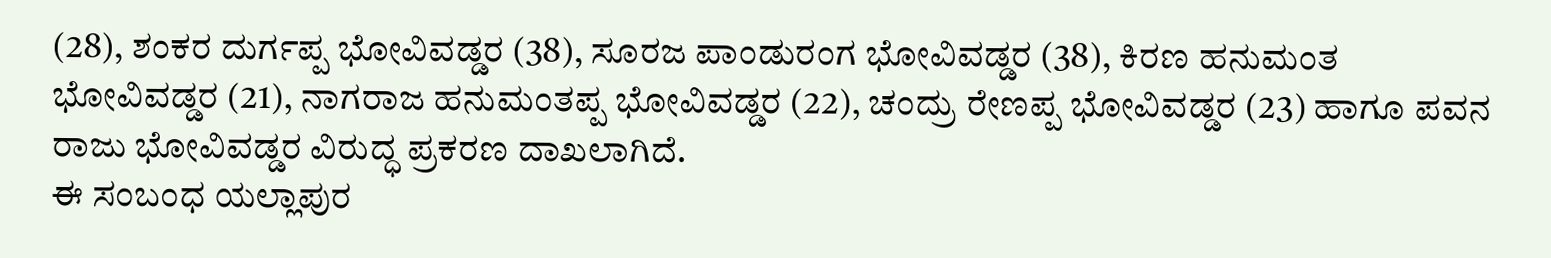(28), ಶಂಕರ ದುರ್ಗಪ್ಪ ಭೋವಿವಡ್ಡರ (38), ಸೂರಜ ಪಾಂಡುರಂಗ ಭೋವಿವಡ್ಡರ (38), ಕಿರಣ ಹನುಮಂತ ಭೋವಿವಡ್ಡರ (21), ನಾಗರಾಜ ಹನುಮಂತಪ್ಪ ಭೋವಿವಡ್ಡರ (22), ಚಂದ್ರು ರೇಣಪ್ಪ ಭೋವಿವಡ್ಡರ (23) ಹಾಗೂ ಪವನ ರಾಜು ಭೋವಿವಡ್ಡರ ವಿರುದ್ಧ ಪ್ರಕರಣ ದಾಖಲಾಗಿದೆ.
ಈ ಸಂಬಂಧ ಯಲ್ಲಾಪುರ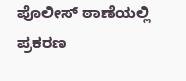ಪೊಲೀಸ್ ಠಾಣೆಯಲ್ಲಿ ಪ್ರಕರಣ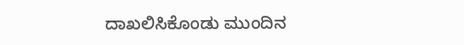ದಾಖಲಿಸಿಕೊಂಡು ಮುಂದಿನ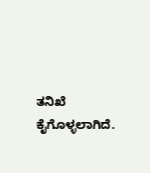ತನಿಖೆ ಕೈಗೊಳ್ಳಲಾಗಿದೆ.